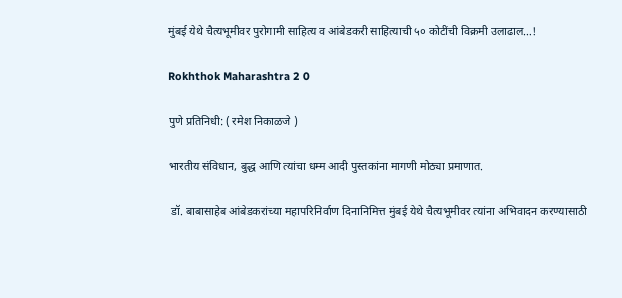मुंबई येथे चैत्यभूमीवर पुरोगामी साहित्य व आंबेडकरी साहित्याची ५० कोटींची विक्रमी उलाढाल…!

Rokhthok Maharashtra 2 0

पुणे प्रतिनिधी: ( रमेश निकाळजे )

भारतीय संविधान, बुद्ध आणि त्यांचा धम्म आदी पुस्तकांना मागणी मोठ्या प्रमाणात.

 डॉ. बाबासाहेब आंबेडकरांच्या महापरिनिर्वाण दिनानिमित्त मुंबई येथे चैत्यभूमीवर त्यांना अभिवादन करण्यासाठी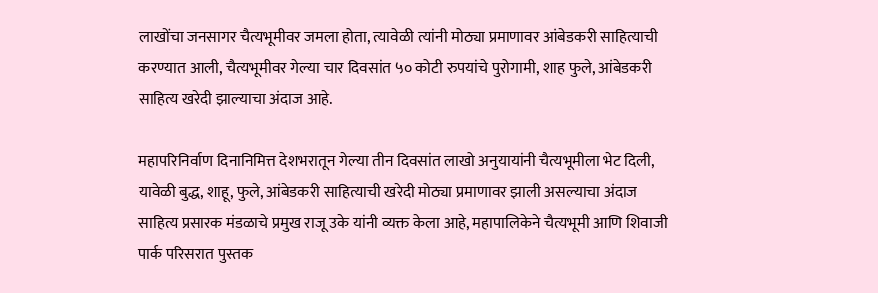लाखोंचा जनसागर चैत्यभूमीवर जमला होता, त्यावेळी त्यांनी मोठ्या प्रमाणावर आंबेडकरी साहित्याची करण्यात आली, चैत्यभूमीवर गेल्या चार दिवसांत ५० कोटी रुपयांचे पुरोगामी, शाह फुले, आंबेडकरी साहित्य खरेदी झाल्याचा अंदाज आहे.

महापरिनिर्वाण दिनानिमित्त देशभरातून गेल्या तीन दिवसांत लाखो अनुयायांनी चैत्यभूमीला भेट दिली, यावेळी बुद्ध, शाहू, फुले, आंबेडकरी साहित्याची खरेदी मोठ्या प्रमाणावर झाली असल्याचा अंदाज साहित्य प्रसारक मंडळाचे प्रमुख राजू उके यांनी व्यक्त केला आहे, महापालिकेने चैत्यभूमी आणि शिवाजी पार्क परिसरात पुस्तक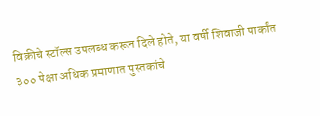विक्रीचे स्टॉल्स उपलब्ध करून दिले होते, या वर्षी शिवाजी पार्कांत ३०० पेक्षा अधिक प्रमाणात पुस्तकांचे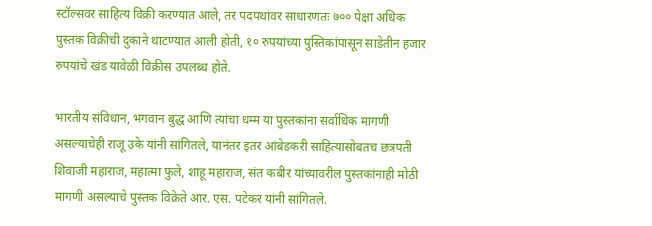स्टॉल्सवर साहित्य विक्री करण्यात आले, तर पदपथांवर साधारणतः ७०० पेक्षा अधिक पुस्तक विक्रीची दुकाने थाटण्यात आली होती, १० रुपयांच्या पुस्तिकांपासून साडेतीन हजार रुपयांचे खंड यावेळी विक्रीस उपलब्ध होते.

भारतीय संविधान, भगवान बुद्ध आणि त्यांचा धम्म या पुस्तकांना सर्वाधिक मागणी असल्याचेही राजू उके यांनी सांगितले, यानंतर इतर आंबेडकरी साहित्यासोबतच छत्रपती शिवाजी महाराज, महात्मा फुले, शाहू महाराज, संत कबीर यांच्यावरील पुस्तकांनाही मोठी मागणी असल्याचे पुस्तक विक्रेते आर. एस. पटेकर यांनी सांगितले.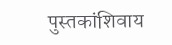पुस्तकांशिवाय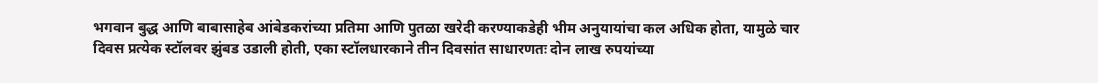भगवान बुद्ध आणि बाबासाहेब आंबेडकरांच्या प्रतिमा आणि पुतळा खरेदी करण्याकडेही भीम अनुयायांचा कल अधिक होता, यामुळे चार दिवस प्रत्येक स्टॉलवर झुंबड उडाली होती, एका स्टॉलधारकाने तीन दिवसांत साधारणतः दोन लाख रुपयांच्या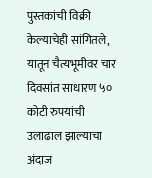पुस्तकांची विक्री केल्याचेही सांगितले, यातून चैत्यभूमीवर चार दिवसांत साधारण ५० कोटी रुपयांची उलाढाल झाल्याचा अंदाज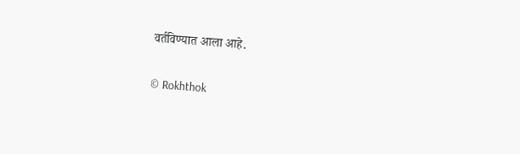वर्तविण्यात आला आहे.

© Rokhthok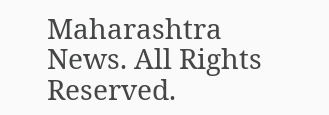Maharashtra News. All Rights Reserved.